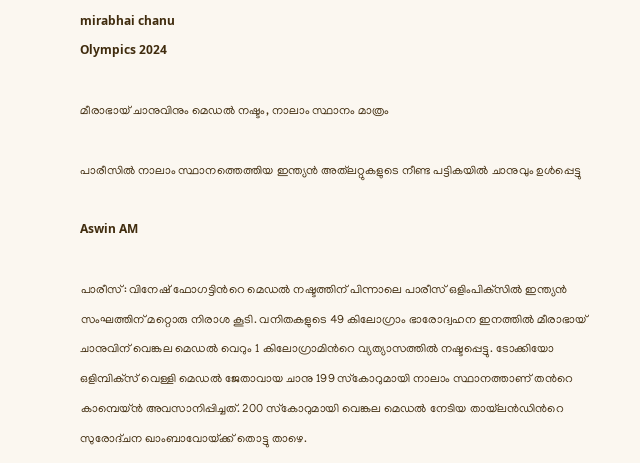mirabhai chanu
Olympics 2024

മീരാഭായ് ചാനുവിനും മെഡൽ നഷ്ടം, നാലാം സ്ഥാനം മാത്രം

പാരീസിൽ നാലാം സ്ഥാനത്തെത്തിയ ഇന്ത്യൻ അത്‌ലറ്റുകളുടെ നീണ്ട പട്ടികയിൽ ചാനുവും ഉൾപ്പെട്ടു

Aswin AM

പാരീസ്: വിനേഷ് ഫോഗട്ടിന്‍റെ മെഡല്‍ നഷ്ടത്തിന് പിന്നാലെ പാരീസ് ഒളിംപിക്‌സിൽ ഇന്ത്യൻ സംഘത്തിന് മറ്റൊരു നിരാശ കൂടി. വനിതകളുടെ 49 കിലോഗ്രാം ഭാരോദ്വഹന ഇനത്തിൽ മീരാഭായ് ചാനുവിന് വെങ്കല മെഡൽ വെറും 1 കിലോഗ്രാമിന്‍റെ വ്യത്യാസത്തിൽ നഷ്ടപ്പെട്ടു. ടോക്കിയോ ഒളിമ്പിക്‌സ് വെള്ളി മെഡൽ ജേതാവായ ചാനു 199 സ്‌കോറുമായി നാലാം സ്ഥാനത്താണ് തന്‍റെ കാമ്പെയ്ൻ അവസാനിപ്പിച്ചത്. 200 സ്‌കോറുമായി വെങ്കല മെഡൽ നേടിയ തായ്‌ലൻഡിന്‍റെ സുരോദ്ചന ഖാംബാവോയ്‌ക്ക് തൊട്ടു താഴെ.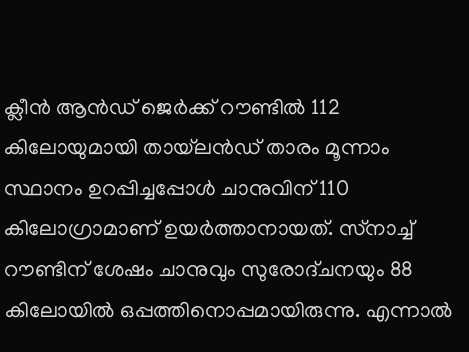ക്ലീൻ ആൻഡ് ജെർക്ക് റൗണ്ടിൽ 112 കിലോയുമായി തായ്‌ലൻഡ് താരം മൂന്നാം സ്ഥാനം ഉറപ്പിച്ചപ്പോൾ ചാനുവിന് 110 കിലോഗ്രാമാണ് ഉയർത്താനായത്. സ്‌നാച്ച് റൗണ്ടിന് ശേഷം ചാനുവും സുരോദ്ചനയും 88 കിലോയിൽ ഒപ്പത്തിനൊപ്പമായിരുന്നു. എന്നാൽ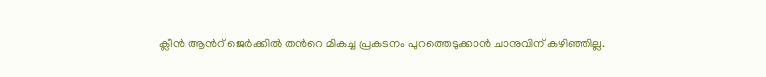ക്ലീൻ ആന്‍റ് ജെർക്കിൽ തന്‍റെ മികച്ച പ്രകടനം പുറത്തെടുക്കാൻ ചാനുവിന് കഴിഞ്ഞില്ല.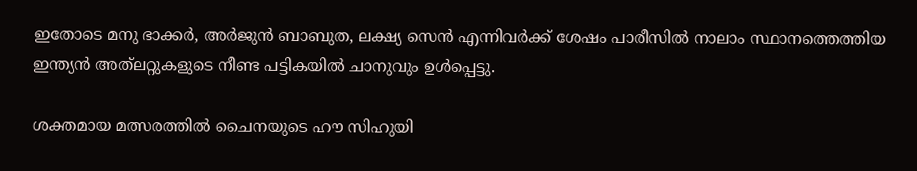ഇതോടെ മനു ഭാക്കർ, അർജുൻ ബാബുത, ലക്ഷ്യ സെൻ എന്നിവർക്ക് ശേഷം പാരീസിൽ നാലാം സ്ഥാനത്തെത്തിയ ഇന്ത്യൻ അത്‌ലറ്റുകളുടെ നീണ്ട പട്ടികയിൽ ചാനുവും ഉൾപ്പെട്ടു.

ശക്തമായ മത്സരത്തിൽ ചൈനയുടെ ഹൗ സിഹുയി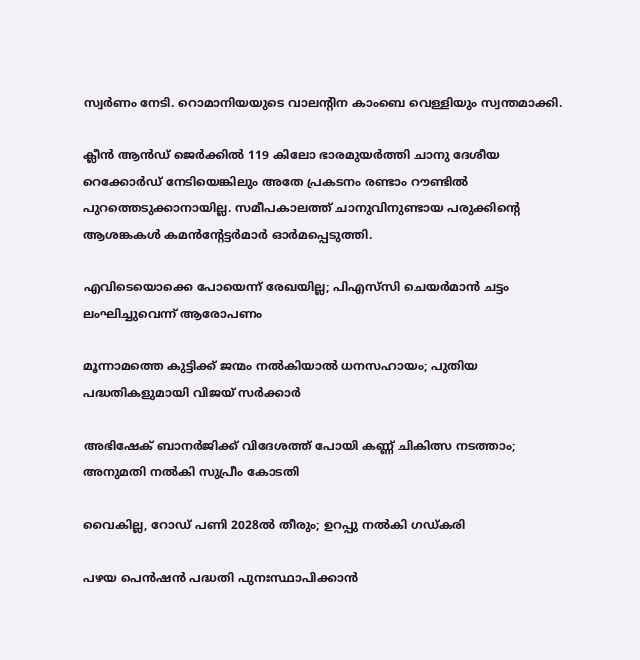സ്വർണം നേടി. റൊമാനിയയുടെ വാലന്‍റിന കാംബെ വെള്ളിയും സ്വന്തമാക്കി.

ക്ലീൻ ആൻഡ് ജെർക്കിൽ 119 കിലോ ഭാരമുയർത്തി ചാനു ദേശീയ റെക്കോർഡ് നേടിയെങ്കിലും അതേ പ്രകടനം രണ്ടാം റൗണ്ടിൽ പുറത്തെടുക്കാനായില്ല. സമീപകാലത്ത് ചാനുവിനുണ്ടായ പരുക്കിന്‍റെ ആശങ്കകൾ കമൻന്‍റേട്ടർമാർ ഓർമപ്പെടുത്തി.

എവിടെയൊക്കെ പോയെന്ന് രേഖയില്ല; പിഎസ്‌സി ചെയർമാൻ ചട്ടം ലംഘിച്ചുവെന്ന് ആരോപണം

മൂന്നാമത്തെ കുട്ടിക്ക് ജന്മം നൽകിയാൽ ധനസഹായം; പുതിയ പദ്ധതികളുമായി വിജയ് സർക്കാർ

അഭിഷേക് ബാനർജിക്ക് വിദേശത്ത് പോയി കണ്ണ് ചികിത്സ നടത്താം; അനുമതി നൽകി സുപ്രീം കോടതി

വൈകില്ല, റോഡ് പണി 2028ൽ തീരും; ഉറപ്പു നൽകി ഗഡ്കരി

പഴയ പെൻഷൻ പദ്ധതി പുനഃസ്ഥാപിക്കാൻ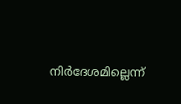നിർദേശമില്ലെന്ന്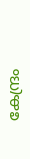കേന്ദ്രം